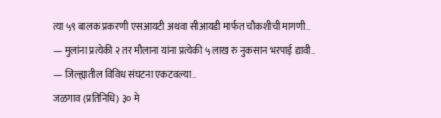त्या ५९ बालक प्रकरणी एसआयटी अथवा सीआयडी मार्फत चौकशीची मागणी..
— मुलांना प्रत्येकी २ तर मौलाना यांना प्रत्येकी ५ लाख रु नुकसान भरपाई द्यावी..
— जिल्ह्यातील विविध संघटना एकटवल्या..
जळगाव (प्रतिनिधि) ३० मे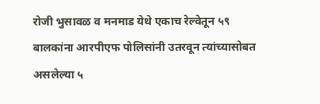रोजी भुसावळ व मनमाड येथे एकाच रेल्वेतून ५९ बालकांना आरपीएफ पोलिसांनी उतरवून त्यांच्यासोबत असलेल्या ५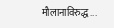मौलानाविरुद्ध...